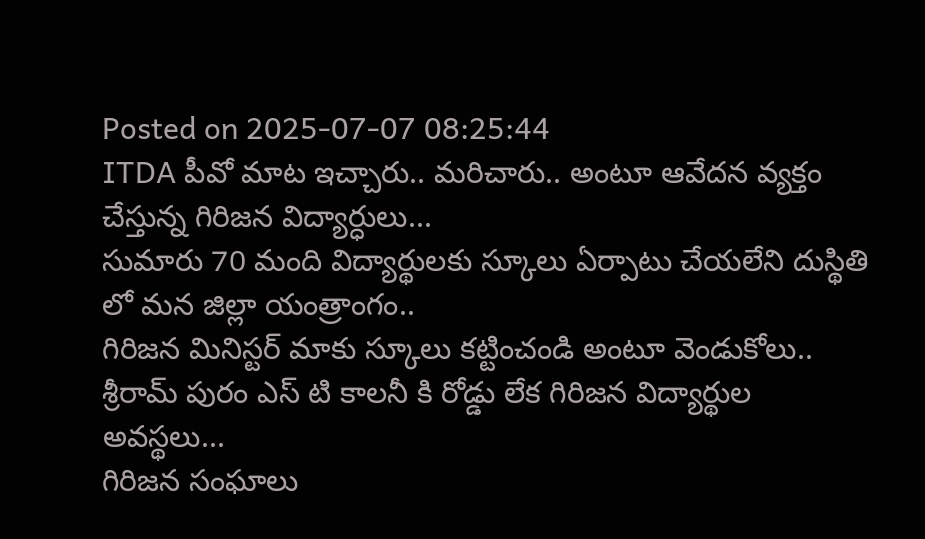Posted on 2025-07-07 08:25:44
ITDA పీవో మాట ఇచ్చారు.. మరిచారు.. అంటూ ఆవేదన వ్యక్తం చేస్తున్న గిరిజన విద్యార్ధులు...
సుమారు 70 మంది విద్యార్థులకు స్కూలు ఏర్పాటు చేయలేని దుస్థితి లో మన జిల్లా యంత్రాంగం..
గిరిజన మినిస్టర్ మాకు స్కూలు కట్టించండి అంటూ వెండుకోలు..
శ్రీరామ్ పురం ఎస్ టి కాలనీ కి రోడ్డు లేక గిరిజన విద్యార్థుల అవస్థలు...
గిరిజన సంఘాలు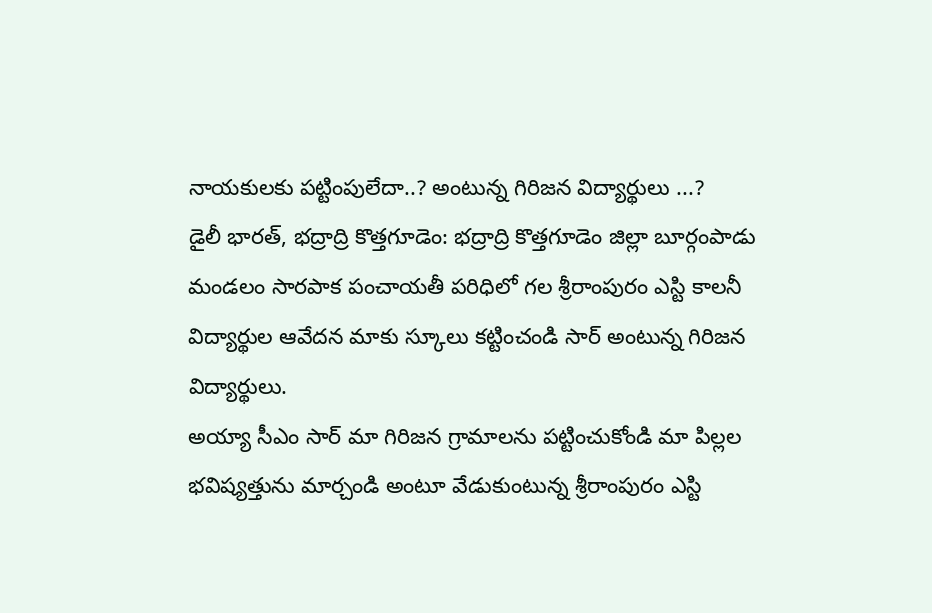నాయకులకు పట్టింపులేదా..? అంటున్న గిరిజన విద్యార్థులు ...?
డైలీ భారత్, భద్రాద్రి కొత్తగూడెం: భద్రాద్రి కొత్తగూడెం జిల్లా బూర్గంపాడు మండలం సారపాక పంచాయతీ పరిధిలో గల శ్రీరాంపురం ఎస్టి కాలనీ విద్యార్థుల ఆవేదన మాకు స్కూలు కట్టించండి సార్ అంటున్న గిరిజన విద్యార్థులు.
అయ్యా సీఎం సార్ మా గిరిజన గ్రామాలను పట్టించుకోండి మా పిల్లల భవిష్యత్తును మార్చండి అంటూ వేడుకుంటున్న శ్రీరాంపురం ఎస్టి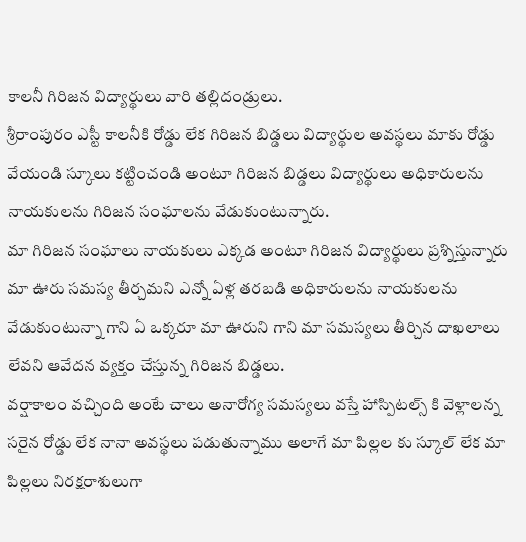కాలనీ గిరిజన విద్యార్థులు వారి తల్లిదండ్రులు.
శ్రీరాంపురం ఎస్టీ కాలనీకి రోడ్డు లేక గిరిజన బిడ్డలు విద్యార్థుల అవస్థలు మాకు రోడ్డు వేయండి స్కూలు కట్టించండి అంటూ గిరిజన బిడ్డలు విద్యార్థులు అధికారులను నాయకులను గిరిజన సంఘాలను వేడుకుంటున్నారు.
మా గిరిజన సంఘాలు నాయకులు ఎక్కడ అంటూ గిరిజన విద్యార్థులు ప్రశ్నిస్తున్నారు మా ఊరు సమస్య తీర్చమని ఎన్నో ఏళ్ల తరబడి అధికారులను నాయకులను వేడుకుంటున్నా గాని ఏ ఒక్కరూ మా ఊరుని గాని మా సమస్యలు తీర్చిన దాఖలాలు లేవని ఆవేదన వ్యక్తం చేస్తున్న గిరిజన బిడ్డలు.
వర్షాకాలం వచ్చింది అంటే చాలు అనారోగ్య సమస్యలు వస్తే హాస్పిటల్స్ కి వెళ్లాలన్న సరైన రోడ్డు లేక నానా అవస్థలు పడుతున్నాము అలాగే మా పిల్లల కు స్కూల్ లేక మా పిల్లలు నిరక్షరాశులుగా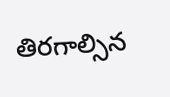తిరగాల్సిన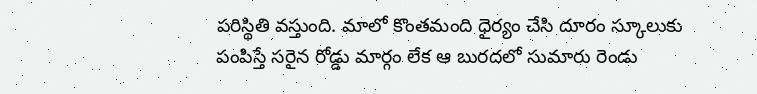పరిస్థితి వస్తుంది. మాలో కొంతమంది ధైర్యం చేసి దూరం స్కూలుకు పంపిస్తే సరైన రోడ్డు మార్గం లేక ఆ బురదలో సుమారు రెండు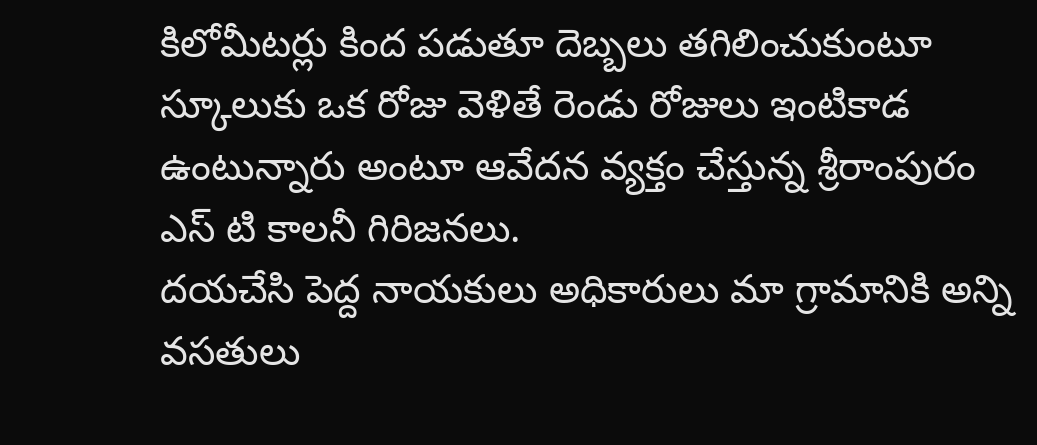కిలోమీటర్లు కింద పడుతూ దెబ్బలు తగిలించుకుంటూ స్కూలుకు ఒక రోజు వెళితే రెండు రోజులు ఇంటికాడ ఉంటున్నారు అంటూ ఆవేదన వ్యక్తం చేస్తున్న శ్రీరాంపురం ఎస్ టి కాలనీ గిరిజనలు.
దయచేసి పెద్ద నాయకులు అధికారులు మా గ్రామానికి అన్ని వసతులు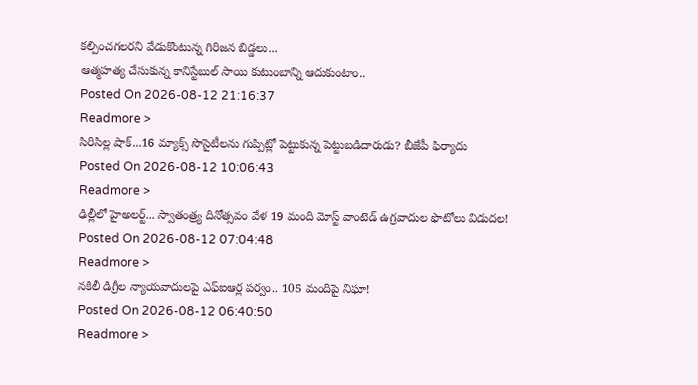కల్పించగలరని వేడుకొంటున్న గిరిజన బిడ్డలు...
ఆత్మహత్య చేసుకున్న కానిస్టేబుల్ సాయి కుటుంబాన్ని ఆదుకుంటాం..
Posted On 2026-08-12 21:16:37
Readmore >
సిరిసిల్ల షాక్...16 మ్యాక్స్ సొసైటీలను గుప్పిట్లో పెట్టుకున్న పెట్టుబడిదారుడు? బీజేపీ ఫిర్యాదు
Posted On 2026-08-12 10:06:43
Readmore >
ఢిల్లీలో హైఅలర్ట్... స్వాతంత్ర్య దినోత్సవం వేళ 19 మంది మోస్ట్ వాంటెడ్ ఉగ్రవాదుల ఫొటోలు విడుదల!
Posted On 2026-08-12 07:04:48
Readmore >
నకిలీ డిగ్రీల న్యాయవాదులపై ఎఫ్ఐఆర్ల పర్వం.. 105 మందిపై నిఘా!
Posted On 2026-08-12 06:40:50
Readmore >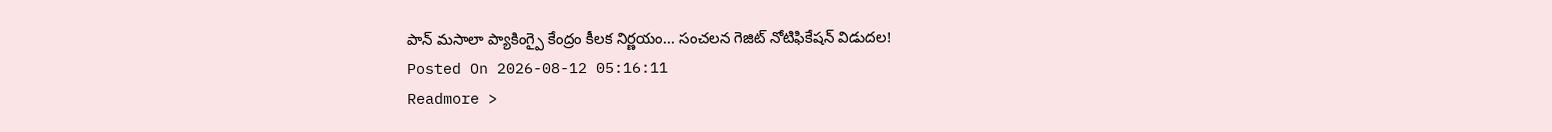పాన్ మసాలా ప్యాకింగ్పై కేంద్రం కీలక నిర్ణయం... సంచలన గెజిట్ నోటిఫికేషన్ విడుదల!
Posted On 2026-08-12 05:16:11
Readmore >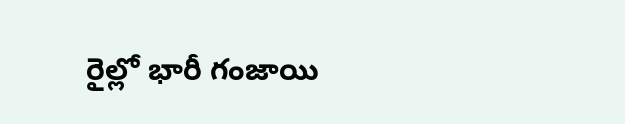రైల్లో భారీ గంజాయి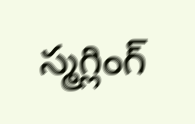స్మగ్లింగ్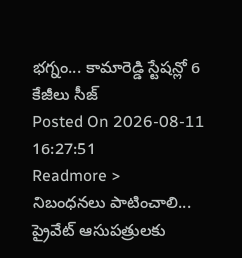భగ్నం... కామారెడ్డి స్టేషన్లో 6 కేజీలు సీజ్
Posted On 2026-08-11 16:27:51
Readmore >
నిబంధనలు పాటించాలి... ప్రైవేట్ ఆసుపత్రులకు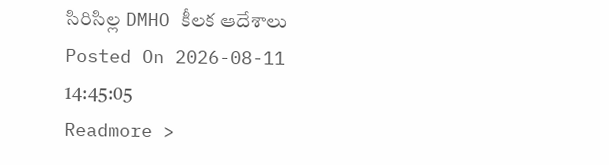సిరిసిల్ల DMHO కీలక ఆదేశాలు
Posted On 2026-08-11 14:45:05
Readmore >